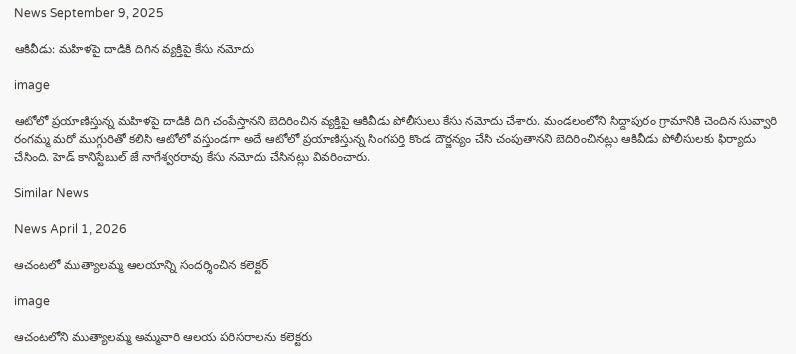News September 9, 2025

ఆకివీడు: మహిళ‌పై దాడికి దిగిన వ్యక్తిపై కేసు నమోదు

image

ఆటోలో ప్రయాణిస్తున్న మహిళపై దాడికి దిగి చంపేస్తానని బెదిరించిన వ్యక్తిపై ఆకివీడు పోలీసులు కేసు నమోదు చేశారు. మండలంలోని సిద్దాపురం గ్రామానికి చెందిన సువ్వారి రంగమ్మ మరో ముగ్గురితో కలిసి ఆటోలో వస్తుండగా అదే ఆటోలో ప్రయాణిస్తున్న సింగపర్తి కొండ దౌర్జన్యం చేసి చంపుతానని బెదిరించినట్లు ఆకివీడు పోలీసులకు ఫిర్యాదు చేసింది. హెడ్ కానిస్టేబుల్ జే నాగేశ్వరరావు కేసు నమోదు చేసినట్లు వివరించారు.

Similar News

News April 1, 2026

ఆచంటలో ముత్యాలమ్మ ఆలయాన్ని సందర్శించిన కలెక్టర్

image

ఆచంటలోని ముత్యాలమ్మ అమ్మవారి ఆలయ పరిసరాలను కలెక్టరు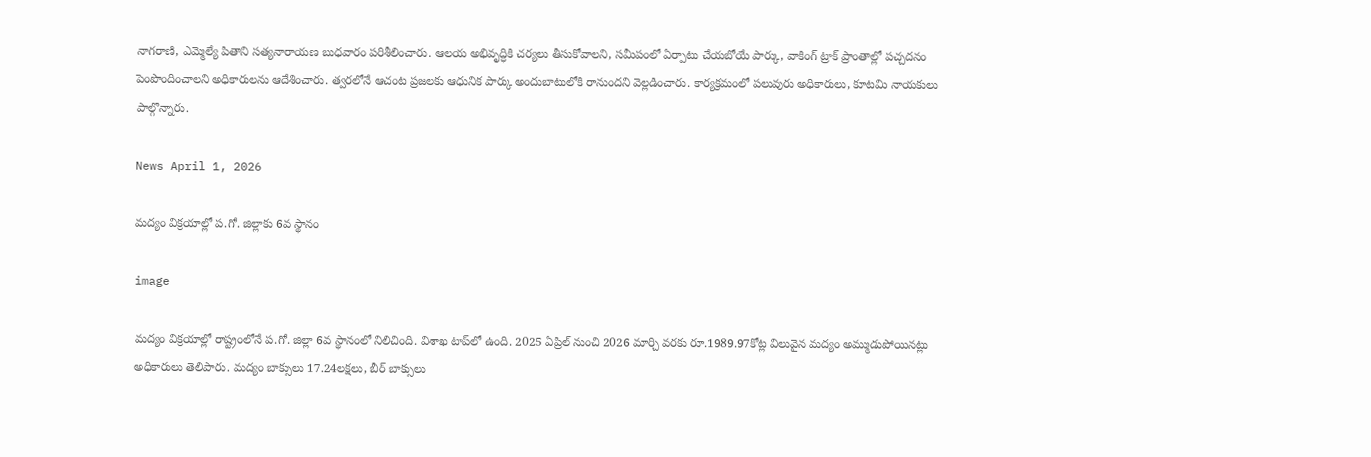నాగరాణి, ఎమ్మెల్యే పితాని సత్యనారాయణ బుధవారం పరిశీలించారు. ఆలయ అభివృద్ధికి చర్యలు తీసుకోవాలని, సమీపంలో ఏర్పాటు చేయబోయే పార్కు, వాకింగ్ ట్రాక్ ప్రాంతాల్లో పచ్చదనం పెంపొందించాలని అధికారులను ఆదేశించారు. త్వరలోనే ఆచంట ప్రజలకు ఆధునిక పార్కు అందుబాటులోకి రానుందని వెల్లడించారు. కార్యక్రమంలో పలువురు అధికారులు, కూటమి నాయకులు పాల్గొన్నారు.

News April 1, 2026

మద్యం విక్రయాల్లో ప.గో. జిల్లాకు 6వ స్థానం

image

మద్యం విక్రయాల్లో రాష్ట్రంలోనే ప.గో. జిల్లా 6వ స్థానంలో నిలిచింది. విశాఖ టాప్‌లో ఉంది. 2025 ఏప్రిల్ నుంచి 2026 మార్చి వరకు రూ.1989.97కోట్ల విలువైన మద్యం అమ్ముడుపోయినట్లు అధికారులు తెలిపారు. మద్యం బాక్సులు 17.24లక్షలు, బీర్ బాక్సులు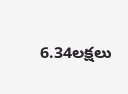6.34లక్షలు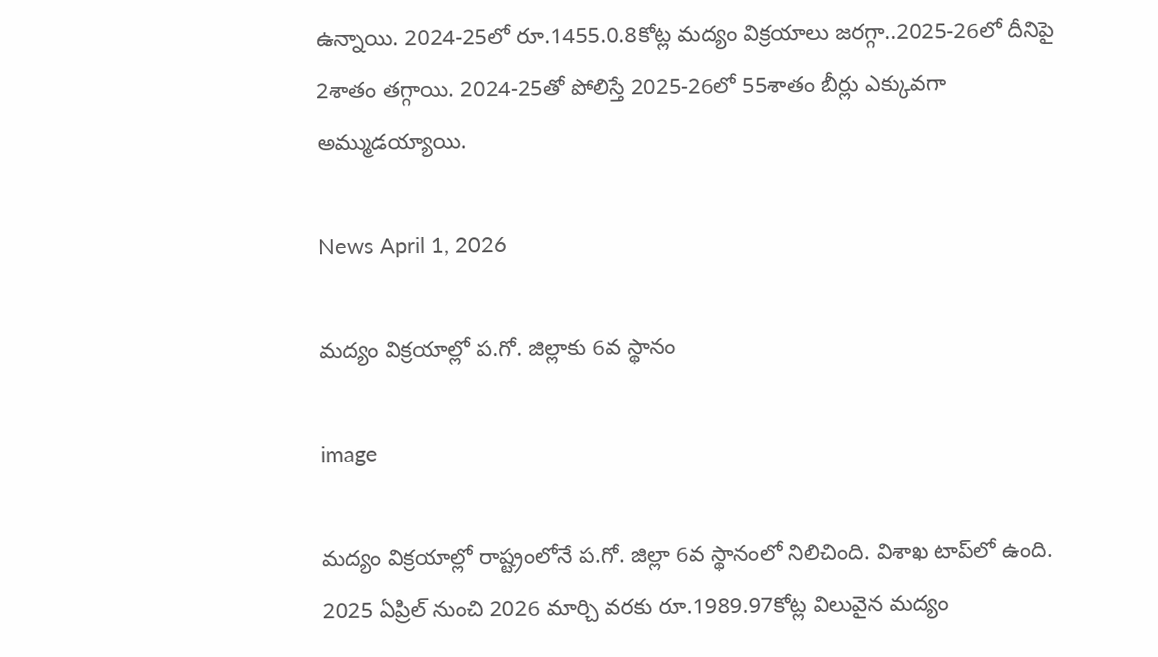ఉన్నాయి. 2024-25లో రూ.1455.0.8కోట్ల మద్యం విక్రయాలు జరగ్గా..2025-26లో దీనిపై 2శాతం తగ్గాయి. 2024-25తో పోలిస్తే 2025-26లో 55శాతం బీర్లు ఎక్కువగా అమ్ముడయ్యాయి.

News April 1, 2026

మద్యం విక్రయాల్లో ప.గో. జిల్లాకు 6వ స్థానం

image

మద్యం విక్రయాల్లో రాష్ట్రంలోనే ప.గో. జిల్లా 6వ స్థానంలో నిలిచింది. విశాఖ టాప్‌లో ఉంది. 2025 ఏప్రిల్ నుంచి 2026 మార్చి వరకు రూ.1989.97కోట్ల విలువైన మద్యం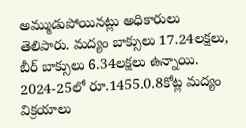అమ్ముడుపోయినట్లు అధికారులు తెలిపారు. మద్యం బాక్సులు 17.24లక్షలు, బీర్ బాక్సులు 6.34లక్షలు ఉన్నాయి. 2024-25లో రూ.1455.0.8కోట్ల మద్యం విక్రయాలు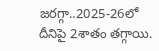జరగ్గా..2025-26లో దీనిపై 2శాతం తగ్గాయి.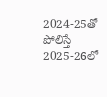2024-25తో పోలిస్తే 2025-26లో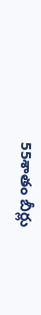55శాతం బీర్లు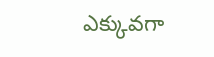ఎక్కువగా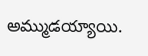అమ్ముడయ్యాయి.